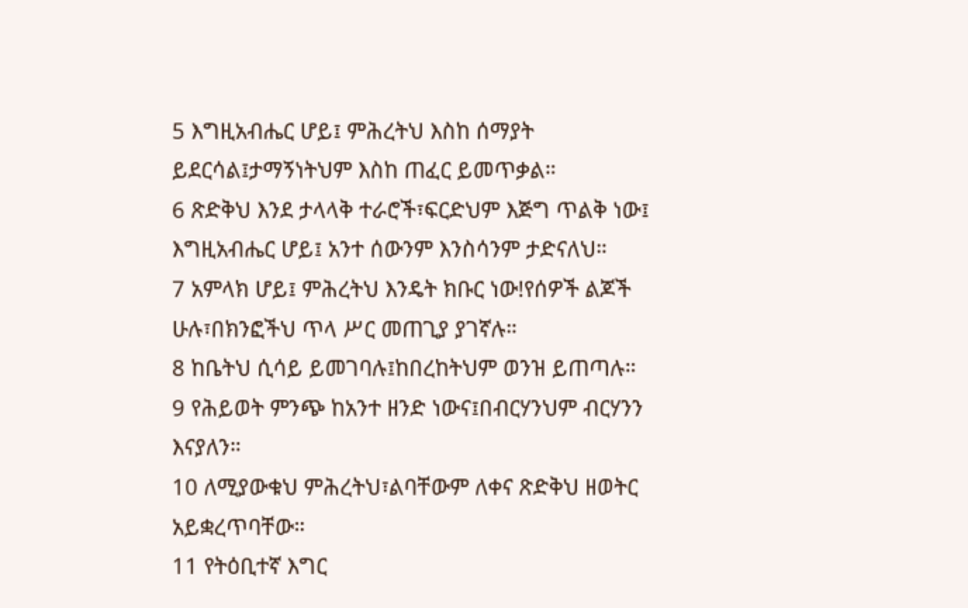5 እግዚአብሔር ሆይ፤ ምሕረትህ እስከ ሰማያት ይደርሳል፤ታማኝነትህም እስከ ጠፈር ይመጥቃል።
6 ጽድቅህ እንደ ታላላቅ ተራሮች፣ፍርድህም እጅግ ጥልቅ ነው፤ እግዚአብሔር ሆይ፤ አንተ ሰውንም እንስሳንም ታድናለህ።
7 አምላክ ሆይ፤ ምሕረትህ እንዴት ክቡር ነው!የሰዎች ልጆች ሁሉ፣በክንፎችህ ጥላ ሥር መጠጊያ ያገኛሉ።
8 ከቤትህ ሲሳይ ይመገባሉ፤ከበረከትህም ወንዝ ይጠጣሉ።
9 የሕይወት ምንጭ ከአንተ ዘንድ ነውና፤በብርሃንህም ብርሃንን እናያለን።
10 ለሚያውቁህ ምሕረትህ፣ልባቸውም ለቀና ጽድቅህ ዘወትር አይቋረጥባቸው።
11 የትዕቢተኛ እግር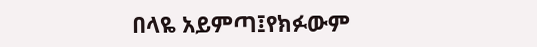በላዬ አይምጣ፤የክፉውም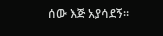ሰው እጅ አያሳደኝ።